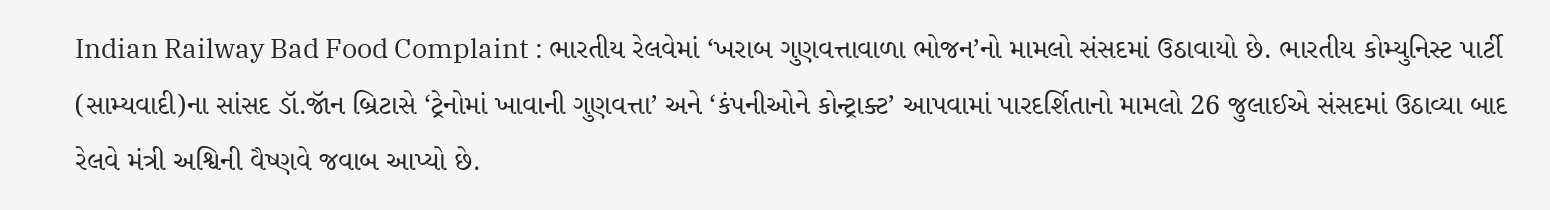Indian Railway Bad Food Complaint : ભારતીય રેલવેમાં ‘ખરાબ ગુણવત્તાવાળા ભોજન’નો મામલો સંસદમાં ઉઠાવાયો છે. ભારતીય કોમ્યુનિસ્ટ પાર્ટી (સામ્યવાદી)ના સાંસદ ડૉ.જૉન બ્રિટાસે ‘ટ્રેનોમાં ખાવાની ગુણવત્તા’ અને ‘કંપનીઓને કોન્ટ્રાક્ટ’ આપવામાં પારદર્શિતાનો મામલો 26 જુલાઈએ સંસદમાં ઉઠાવ્યા બાદ રેલવે મંત્રી અશ્વિની વૈષ્ણવે જવાબ આપ્યો છે.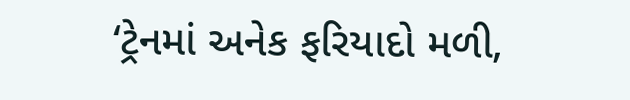‘ટ્રેનમાં અનેક ફરિયાદો મળી,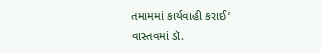તમામમાં કાર્યવાહી કરાઈ’
વાસ્તવમાં ડૉ.